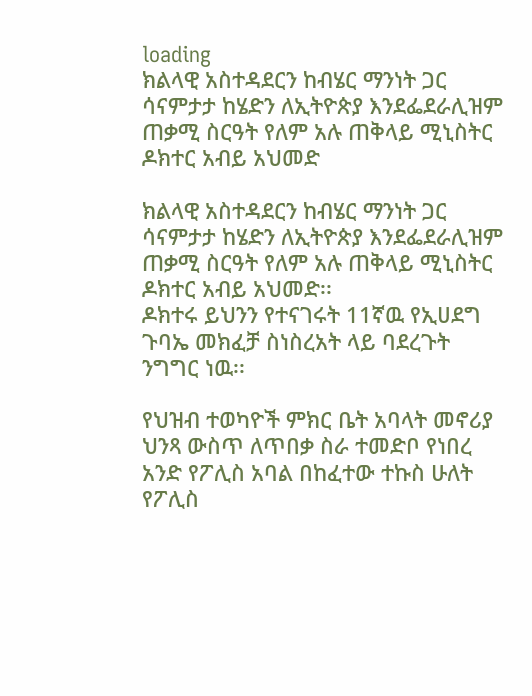loading
ክልላዊ አስተዳደርን ከብሄር ማንነት ጋር ሳናምታታ ከሄድን ለኢትዮጵያ እንደፌደራሊዝም ጠቃሚ ስርዓት የለም አሉ ጠቅላይ ሚኒስትር ዶክተር አብይ አህመድ

ክልላዊ አስተዳደርን ከብሄር ማንነት ጋር ሳናምታታ ከሄድን ለኢትዮጵያ እንደፌደራሊዝም ጠቃሚ ስርዓት የለም አሉ ጠቅላይ ሚኒስትር ዶክተር አብይ አህመድ፡፡
ዶክተሩ ይህንን የተናገሩት 11ኛዉ የኢሀደግ ጉባኤ መክፈቻ ስነስረአት ላይ ባደረጉት ንግግር ነዉ፡፡

የህዝብ ተወካዮች ምክር ቤት አባላት መኖሪያ ህንጻ ውስጥ ለጥበቃ ስራ ተመድቦ የነበረ አንድ የፖሊስ አባል በከፈተው ተኩስ ሁለት የፖሊስ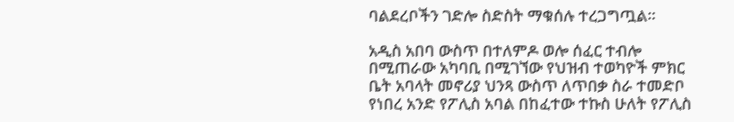ባልደረቦችን ገድሎ ስድስት ማቁሰሉ ተረጋግጧል።

አዲስ አበባ ውስጥ በተለምዶ ወሎ ሰፈር ተብሎ በሚጠራው አካባቢ በሚገኘው የህዝብ ተወካዮች ምክር ቤት አባላት መኖሪያ ህንጻ ውስጥ ለጥበቃ ስራ ተመድቦ የነበረ አንድ የፖሊስ አባል በከፈተው ተኩስ ሁለት የፖሊስ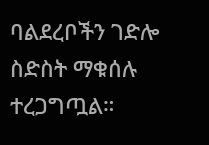ባልደረቦችን ገድሎ ስድስት ማቁሰሉ ተረጋግጧል።